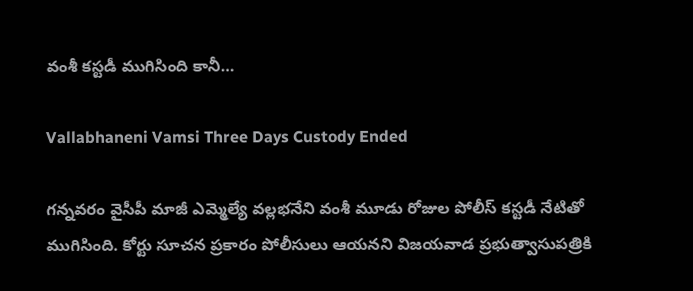వంశీ కస్టడీ ముగిసింది కానీ…

Vallabhaneni Vamsi Three Days Custody Ended

గన్నవరం వైసీపీ మాజీ ఎమ్మెల్యే వల్లభనేని వంశీ మూడు రోజుల పోలీస్ కస్టడీ నేటితో ముగిసింది. కోర్టు సూచన ప్రకారం పోలీసులు ఆయనని విజయవాడ ప్రభుత్వాసుపత్రికి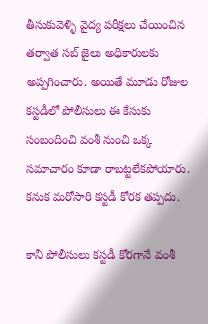తీసుకువెళ్ళి వైద్య పరీక్షలు చేయించిన తర్వాత సబ్ జైలు అధికారులకు అప్పగించారు. అయితే మూడు రోజుల కస్టడీలో పోలీసులు ఈ కేసుకు సంబందించి వంశీ నుంచి ఒక్క సమాచారం కూడా రాబట్టలేకపోయారు. కనుక మరోసారి కస్టడీ కోరక తప్పదు.

కానీ పోలీసులు కస్టడీ కోరగానే వంశీ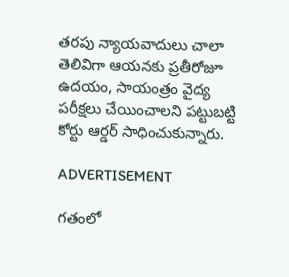తరపు న్యాయవాదులు చాలా తెలివిగా ఆయనకు ప్రతీరోజూ ఉదయం, సాయంత్రం వైద్య పరీక్షలు చేయించాలని పట్టుబట్టి కోర్టు ఆర్డర్ సాధించుకున్నారు.

ADVERTISEMENT

గతంలో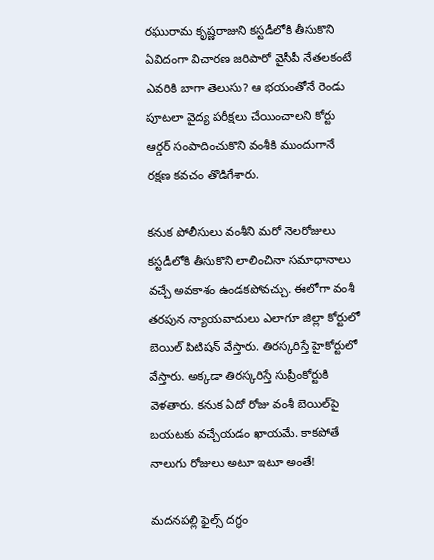రఘురామ కృష్ణరాజుని కస్టడీలోకి తీసుకొని ఏవిదంగా విచారణ జరిపారో వైసీపీ నేతలకంటే ఎవరికి బాగా తెలుసు? ఆ భయంతోనే రెండు పూటలా వైద్య పరీక్షలు చేయించాలని కోర్టు ఆర్డర్ సంపాదించుకొని వంశీకి ముందుగానే రక్షణ కవచం తొడిగేశారు.

కనుక పోలీసులు వంశీని మరో నెలరోజులు కస్టడీలోకి తీసుకొని లాలించినా సమాధానాలు వచ్చే అవకాశం ఉండకపోవచ్చు. ఈలోగా వంశీ తరపున న్యాయవాదులు ఎలాగూ జిల్లా కోర్టులో బెయిల్‌ పిటిషన్‌ వేస్తారు. తిరస్కరిస్తే హైకోర్టులో వేస్తారు. అక్కడా తిరస్కరిస్తే సుప్రీంకోర్టుకి వెళతారు. కనుక ఏదో రోజు వంశీ బెయిల్‌పై బయటకు వచ్చేయడం ఖాయమే. కాకపోతే నాలుగు రోజులు అటూ ఇటూ అంతే!

మదనపల్లి ఫైల్స్ దగ్ధం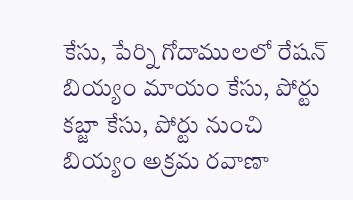కేసు, పేర్ని గోదాములలో రేషన్ బియ్యం మాయం కేసు, పోర్టు కబ్జా కేసు, పోర్టు నుంచి బియ్యం అక్రమ రవాణా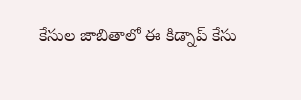కేసుల జాబితాలో ఈ కిడ్నాప్ కేసు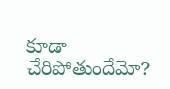కూడా చేరిపోతుందేమో?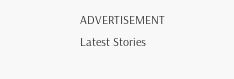ADVERTISEMENT
Latest Stories